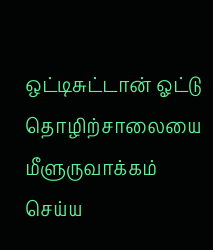ஒட்டிசுட்டான் ஓட்டு தொழிற்சாலையை மீளுருவாக்கம் செய்ய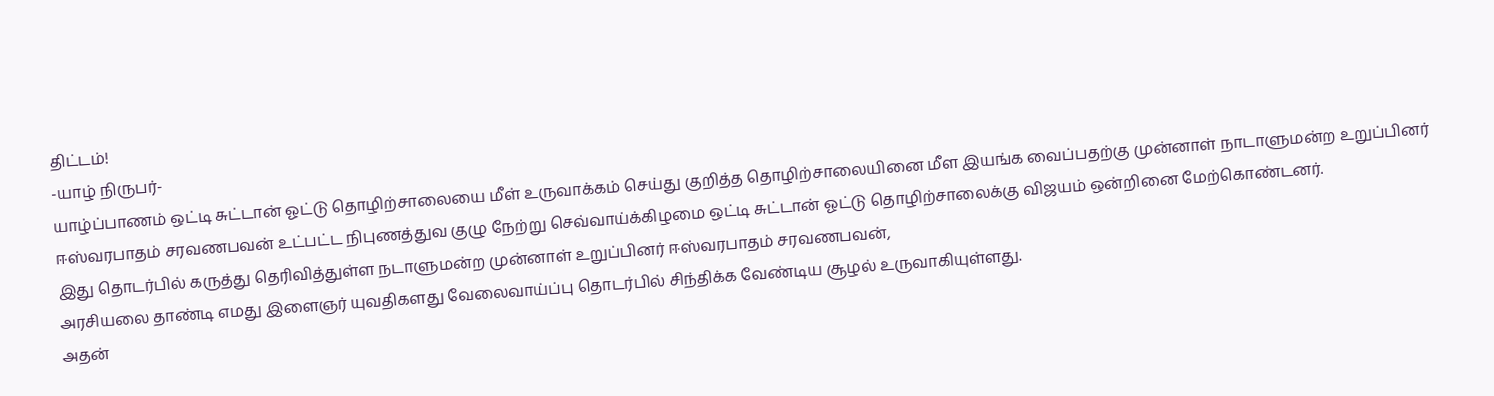திட்டம்!
-யாழ் நிருபர்-
யாழ்ப்பாணம் ஒட்டி சுட்டான் ஓட்டு தொழிற்சாலையை மீள் உருவாக்கம் செய்து குறித்த தொழிற்சாலையினை மீள இயங்க வைப்பதற்கு முன்னாள் நாடாளுமன்ற உறுப்பினர் ஈஸ்வரபாதம் சரவணபவன் உட்பட்ட நிபுணத்துவ குழு நேற்று செவ்வாய்க்கிழமை ஒட்டி சுட்டான் ஓட்டு தொழிற்சாலைக்கு விஜயம் ஒன்றினை மேற்கொண்டனர்.
இது தொடர்பில் கருத்து தெரிவித்துள்ள நடாளுமன்ற முன்னாள் உறுப்பினர் ஈஸ்வரபாதம் சரவணபவன்,
அரசியலை தாண்டி எமது இளைஞர் யுவதிகளது வேலைவாய்ப்பு தொடர்பில் சிந்திக்க வேண்டிய சூழல் உருவாகியுள்ளது.
அதன்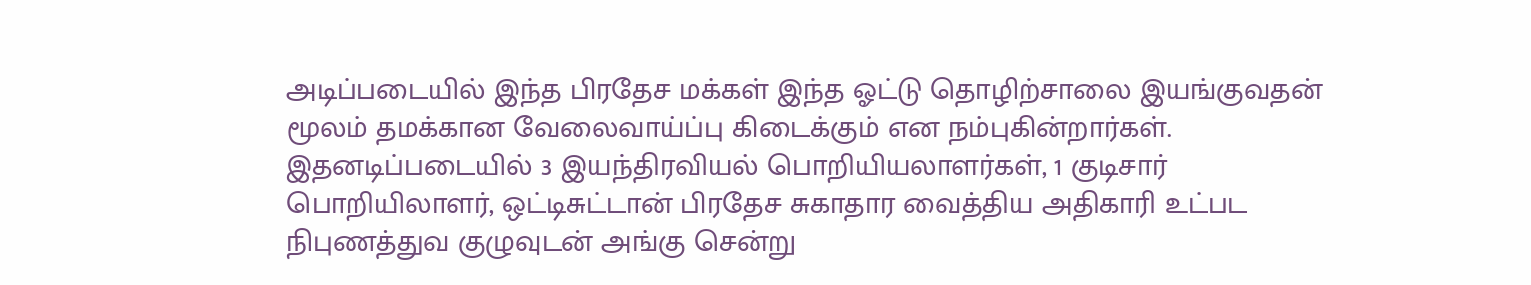அடிப்படையில் இந்த பிரதேச மக்கள் இந்த ஓட்டு தொழிற்சாலை இயங்குவதன் மூலம் தமக்கான வேலைவாய்ப்பு கிடைக்கும் என நம்புகின்றார்கள்.
இதனடிப்படையில் 3 இயந்திரவியல் பொறியியலாளர்கள், 1 குடிசார் பொறியிலாளர், ஒட்டிசுட்டான் பிரதேச சுகாதார வைத்திய அதிகாரி உட்பட நிபுணத்துவ குழுவுடன் அங்கு சென்று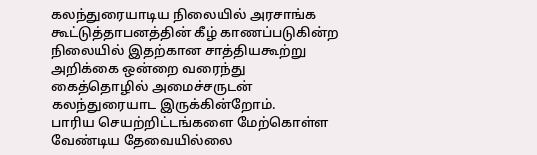கலந்துரையாடிய நிலையில் அரசாங்க கூட்டுத்தாபனத்தின் கீழ் காணப்படுகின்ற நிலையில் இதற்கான சாத்தியகூற்று அறிக்கை ஒன்றை வரைந்து கைத்தொழில் அமைச்சருடன் கலந்துரையாட இருக்கின்றோம்.
பாரிய செயற்றிட்டங்களை மேற்கொள்ள வேண்டிய தேவையில்லை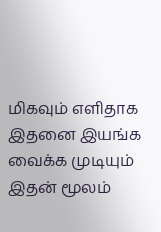மிகவும் எளிதாக இதனை இயங்க வைக்க முடியும்
இதன் மூலம்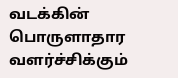வடக்கின் பொருளாதார வளர்ச்சிக்கும்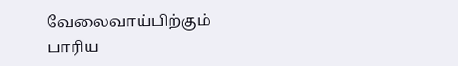வேலைவாய்பிற்கும் பாரிய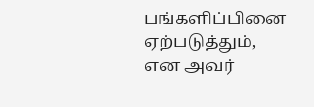பங்களிப்பினை ஏற்படுத்தும், என அவர்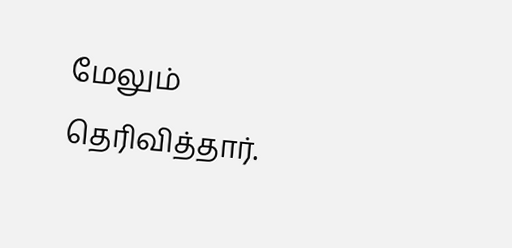மேலும் தெரிவித்தார்.